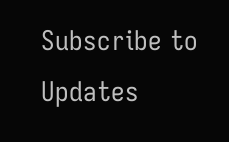Subscribe to Updates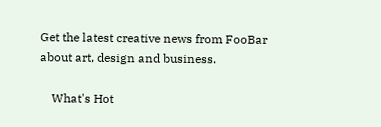Get the latest creative news from FooBar about art, design and business.

    What's Hot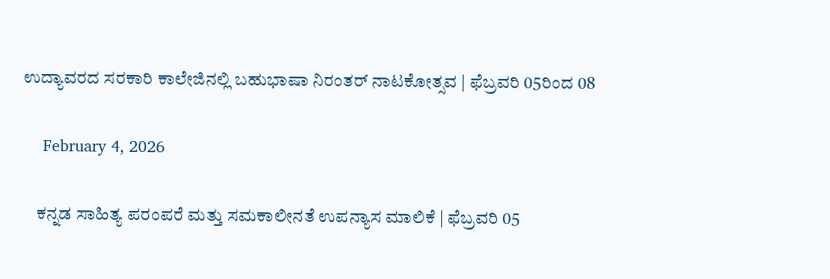ಉದ್ಯಾವರದ ಸರಕಾರಿ ಕಾಲೇಜಿನಲ್ಲಿ ಬಹುಭಾಷಾ ನಿರಂತರ್ ನಾಟಕೋತ್ಸವ | ಫೆಬ್ರವರಿ 05ರಿಂದ 08

    February 4, 2026

    ಕನ್ನಡ ಸಾಹಿತ್ಯ ಪರಂಪರೆ ಮತ್ತು ಸಮಕಾಲೀನತೆ ಉಪನ್ಯಾಸ ಮಾಲಿಕೆ | ಫೆಬ್ರವರಿ 05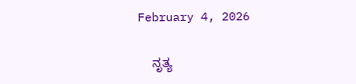February 4, 2026

    ನೃತ್ಯ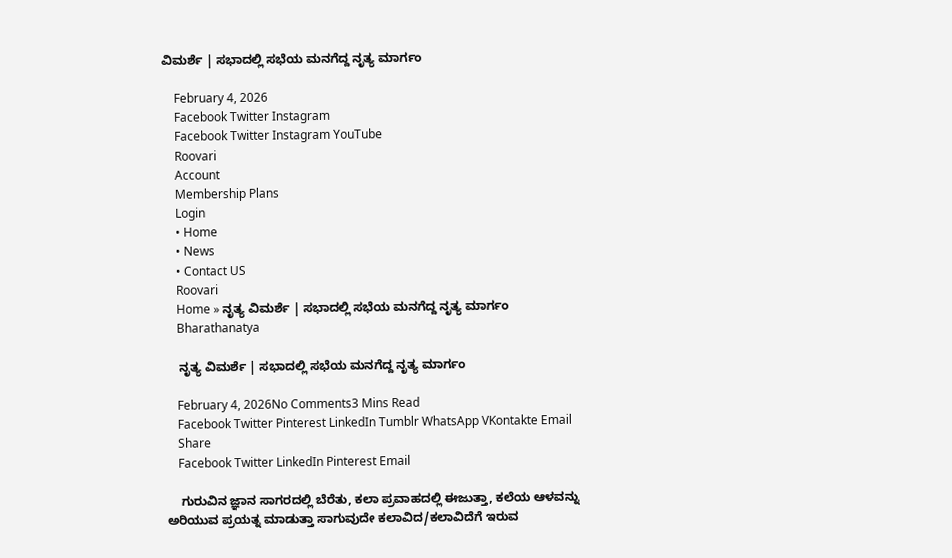ವಿಮರ್ಶೆ | ಸಭಾದಲ್ಲಿ ಸಭೆಯ ಮನಗೆದ್ದ ನೃತ್ಯ ಮಾರ್ಗಂ

    February 4, 2026
    Facebook Twitter Instagram
    Facebook Twitter Instagram YouTube
    Roovari
    Account
    Membership Plans
    Login
    • Home
    • News
    • Contact US
    Roovari
    Home » ನೃತ್ಯ ವಿಮರ್ಶೆ | ಸಭಾದಲ್ಲಿ ಸಭೆಯ ಮನಗೆದ್ದ ನೃತ್ಯ ಮಾರ್ಗಂ
    Bharathanatya

    ನೃತ್ಯ ವಿಮರ್ಶೆ | ಸಭಾದಲ್ಲಿ ಸಭೆಯ ಮನಗೆದ್ದ ನೃತ್ಯ ಮಾರ್ಗಂ

    February 4, 2026No Comments3 Mins Read
    Facebook Twitter Pinterest LinkedIn Tumblr WhatsApp VKontakte Email
    Share
    Facebook Twitter LinkedIn Pinterest Email

    ಗುರುವಿನ ಜ್ಞಾನ ಸಾಗರದಲ್ಲಿ ಬೆರೆತು, ಕಲಾ ಪ್ರವಾಹದಲ್ಲಿ ಈಜುತ್ತಾ, ಕಲೆಯ ಆಳವನ್ನು ಅರಿಯುವ ಪ್ರಯತ್ನ ಮಾಡುತ್ತಾ ಸಾಗುವುದೇ ಕಲಾವಿದ/ಕಲಾವಿದೆಗೆ ಇರುವ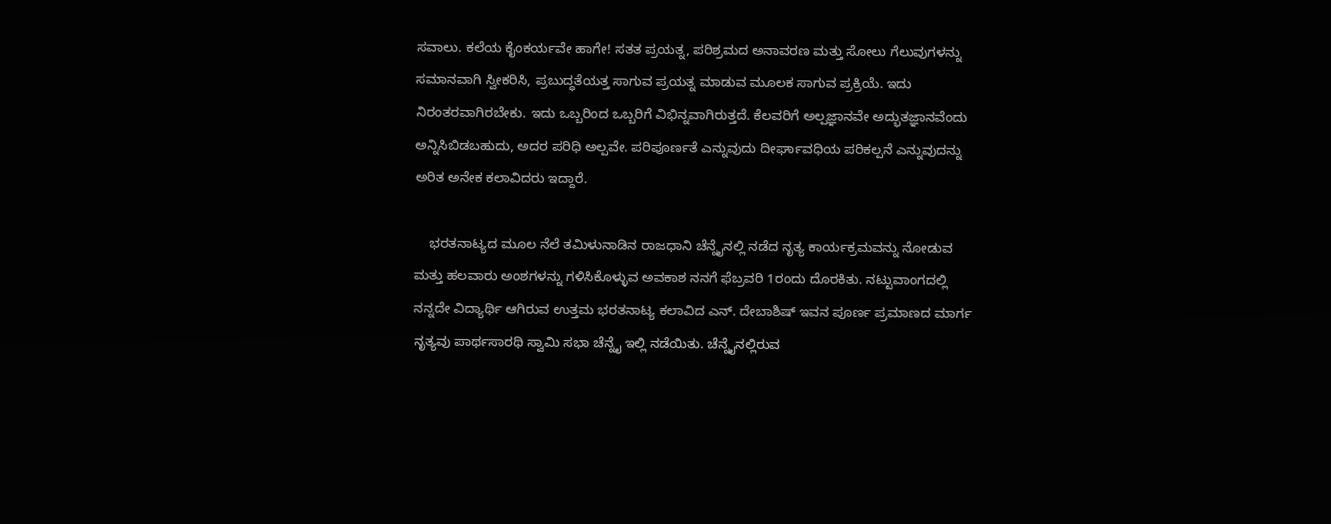ಸವಾಲು. ಕಲೆಯ ಕೈಂಕರ್ಯವೇ ಹಾಗೇ! ಸತತ ಪ್ರಯತ್ನ, ಪರಿಶ್ರಮದ ಅನಾವರಣ ಮತ್ತು ಸೋಲು ಗೆಲುವುಗಳನ್ನು ಸಮಾನವಾಗಿ ಸ್ವೀಕರಿಸಿ, ಪ್ರಬುದ್ಧತೆಯತ್ತ ಸಾಗುವ ಪ್ರಯತ್ನ ಮಾಡುವ ಮೂಲಕ ಸಾಗುವ ಪ್ರಕ್ರಿಯೆ. ಇದು ನಿರಂತರವಾಗಿರಬೇಕು. ಇದು ಒಬ್ಬರಿಂದ ಒಬ್ಬರಿಗೆ ವಿಭಿನ್ನವಾಗಿರುತ್ತದೆ. ಕೆಲವರಿಗೆ ಅಲ್ಪಜ್ಞಾನವೇ ಅದ್ಭುತಜ್ಞಾನವೆಂದು ಅನ್ನಿಸಿಬಿಡಬಹುದು, ಅದರ ಪರಿಧಿ ಅಲ್ಪವೇ. ಪರಿಪೂರ್ಣತೆ ಎನ್ನುವುದು ದೀರ್ಘಾವಧಿಯ ಪರಿಕಲ್ಪನೆ ಎನ್ನುವುದನ್ನು ಅರಿತ ಅನೇಕ ಕಲಾವಿದರು ಇದ್ದಾರೆ.

    ಭರತನಾಟ್ಯದ ಮೂಲ ನೆಲೆ ತಮಿಳುನಾಡಿನ ರಾಜಧಾನಿ ಚೆನ್ನೈನಲ್ಲಿ ನಡೆದ ನೃತ್ಯ ಕಾರ್ಯಕ್ರಮವನ್ನು ನೋಡುವ ಮತ್ತು ಹಲವಾರು ಅಂಶಗಳನ್ನು ಗಳಿಸಿಕೊಳ್ಳುವ ಅವಕಾಶ ನನಗೆ ಫೆಬ್ರವರಿ 1ರಂದು ದೊರಕಿತು. ನಟ್ಟುವಾಂಗದಲ್ಲಿ ನನ್ನದೇ ವಿದ್ಯಾರ್ಥಿ ಆಗಿರುವ ಉತ್ತಮ ಭರತನಾಟ್ಯ ಕಲಾವಿದ ಎನ್. ದೇಬಾಶಿಷ್ ಇವನ ಪೂರ್ಣ ಪ್ರಮಾಣದ ಮಾರ್ಗ ನೃತ್ಯವು ಪಾರ್ಥಸಾರಥಿ ಸ್ವಾಮಿ ಸಭಾ ಚೆನ್ನೈ ಇಲ್ಲಿ ನಡೆಯಿತು. ಚೆನ್ನೈನಲ್ಲಿರುವ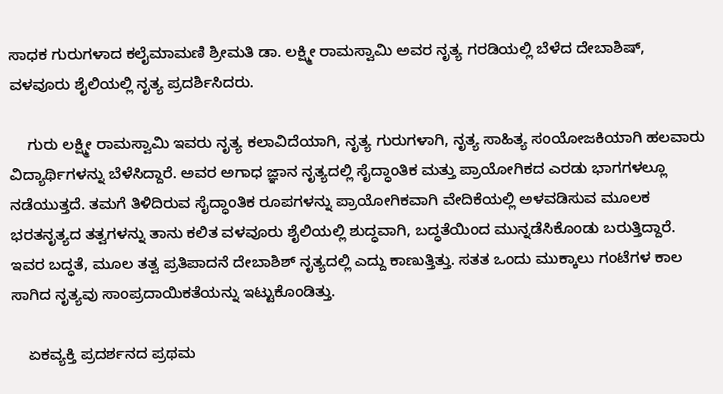ಸಾಧಕ ಗುರುಗಳಾದ ಕಲೈಮಾಮಣಿ ಶ್ರೀಮತಿ ಡಾ. ಲಕ್ಷ್ಮೀ ರಾಮಸ್ವಾಮಿ ಅವರ ನೃತ್ಯ ಗರಡಿಯಲ್ಲಿ ಬೆಳೆದ ದೇಬಾಶಿಷ್, ವಳವೂರು ಶೈಲಿಯಲ್ಲಿ ನೃತ್ಯ ಪ್ರದರ್ಶಿಸಿದರು.

    ಗುರು ಲಕ್ಷ್ಮೀ ರಾಮಸ್ವಾಮಿ ಇವರು ನೃತ್ಯ ಕಲಾವಿದೆಯಾಗಿ, ನೃತ್ಯ ಗುರುಗಳಾಗಿ, ನೃತ್ಯ ಸಾಹಿತ್ಯ ಸಂಯೋಜಕಿಯಾಗಿ ಹಲವಾರು ವಿದ್ಯಾರ್ಥಿಗಳನ್ನು ಬೆಳೆಸಿದ್ದಾರೆ. ಅವರ ಅಗಾಧ ಜ್ಞಾನ ನೃತ್ಯದಲ್ಲಿ ಸೈದ್ಧಾಂತಿಕ ಮತ್ತು ಪ್ರಾಯೋಗಿಕದ ಎರಡು ಭಾಗಗಳಲ್ಲೂ ನಡೆಯುತ್ತದೆ. ತಮಗೆ ತಿಳಿದಿರುವ ಸೈದ್ಧಾಂತಿಕ ರೂಪಗಳನ್ನು ಪ್ರಾಯೋಗಿಕವಾಗಿ ವೇದಿಕೆಯಲ್ಲಿ ಅಳವಡಿಸುವ ಮೂಲಕ ಭರತನೃತ್ಯದ ತತ್ವಗಳನ್ನು ತಾನು ಕಲಿತ ವಳವೂರು ಶೈಲಿಯಲ್ಲಿ ಶುದ್ಧವಾಗಿ, ಬದ್ಧತೆಯಿಂದ ಮುನ್ನಡೆಸಿಕೊಂಡು ಬರುತ್ತಿದ್ದಾರೆ. ಇವರ ಬದ್ಧತೆ, ಮೂಲ ತತ್ವ ಪ್ರತಿಪಾದನೆ ದೇಬಾಶಿಶ್ ನೃತ್ಯದಲ್ಲಿ ಎದ್ದು ಕಾಣುತ್ತಿತ್ತು. ಸತತ ಒಂದು ಮುಕ್ಕಾಲು ಗಂಟೆಗಳ ಕಾಲ ಸಾಗಿದ ನೃತ್ಯವು ಸಾಂಪ್ರದಾಯಿಕತೆಯನ್ನು ಇಟ್ಟುಕೊಂಡಿತ್ತು.

    ಏಕವ್ಯಕ್ತಿ ಪ್ರದರ್ಶನದ ಪ್ರಥಮ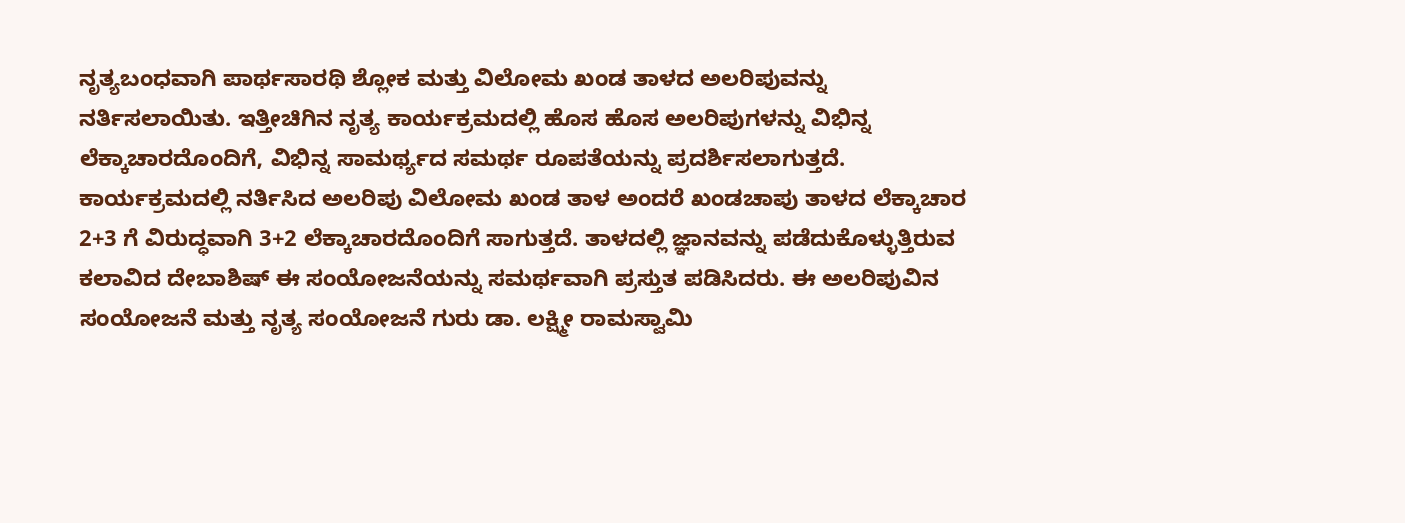ನೃತ್ಯಬಂಧವಾಗಿ ಪಾರ್ಥಸಾರಥಿ ಶ್ಲೋಕ ಮತ್ತು ವಿಲೋಮ ಖಂಡ ತಾಳದ ಅಲರಿಪುವನ್ನು ನರ್ತಿಸಲಾಯಿತು. ಇತ್ತೀಚಿಗಿನ ನೃತ್ಯ ಕಾರ್ಯಕ್ರಮದಲ್ಲಿ ಹೊಸ ಹೊಸ ಅಲರಿಪುಗಳನ್ನು ವಿಭಿನ್ನ ಲೆಕ್ಕಾಚಾರದೊಂದಿಗೆ, ವಿಭಿನ್ನ ಸಾಮರ್ಥ್ಯದ ಸಮರ್ಥ ರೂಪತೆಯನ್ನು ಪ್ರದರ್ಶಿಸಲಾಗುತ್ತದೆ. ಕಾರ್ಯಕ್ರಮದಲ್ಲಿ ನರ್ತಿಸಿದ ಅಲರಿಪು ವಿಲೋಮ ಖಂಡ ತಾಳ ಅಂದರೆ ಖಂಡಚಾಪು ತಾಳದ ಲೆಕ್ಕಾಚಾರ 2+3 ಗೆ ವಿರುದ್ಧವಾಗಿ 3+2 ಲೆಕ್ಕಾಚಾರದೊಂದಿಗೆ ಸಾಗುತ್ತದೆ. ತಾಳದಲ್ಲಿ ಜ್ಞಾನವನ್ನು ಪಡೆದುಕೊಳ್ಳುತ್ತಿರುವ ಕಲಾವಿದ ದೇಬಾಶಿಷ್ ಈ ಸಂಯೋಜನೆಯನ್ನು ಸಮರ್ಥವಾಗಿ ಪ್ರಸ್ತುತ ಪಡಿಸಿದರು. ಈ ಅಲರಿಪುವಿನ ಸಂಯೋಜನೆ ಮತ್ತು ನೃತ್ಯ ಸಂಯೋಜನೆ ಗುರು ಡಾ. ಲಕ್ಷ್ಮೀ ರಾಮಸ್ವಾಮಿ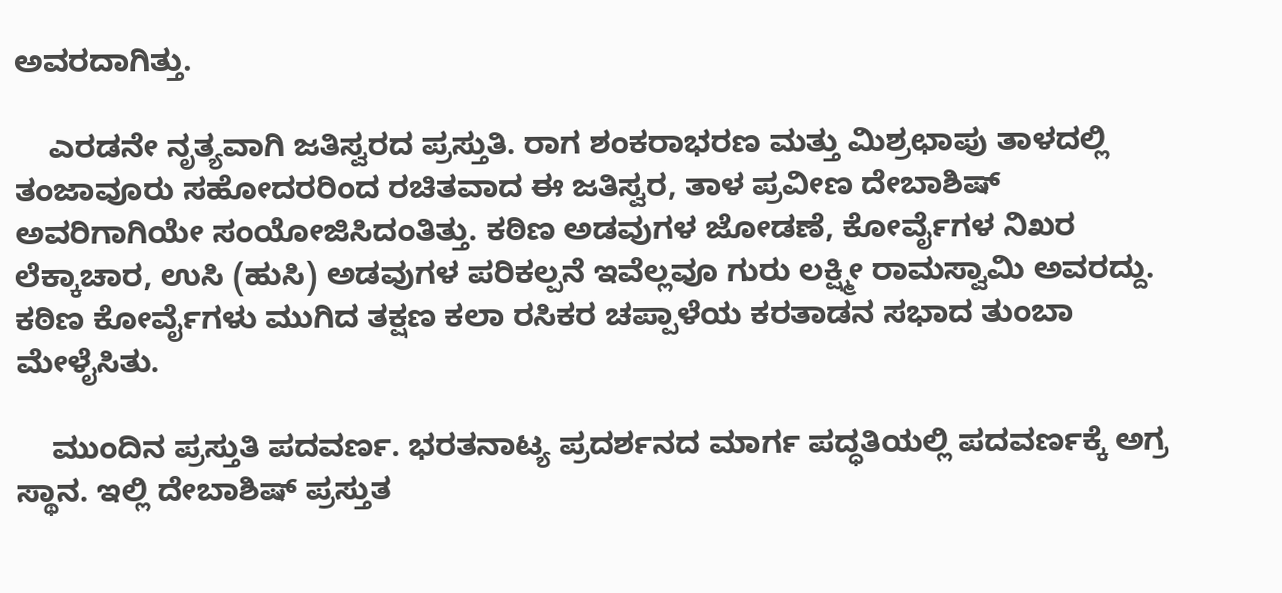ಅವರದಾಗಿತ್ತು.

    ಎರಡನೇ ನೃತ್ಯವಾಗಿ ಜತಿಸ್ವರದ ಪ್ರಸ್ತುತಿ. ರಾಗ ಶಂಕರಾಭರಣ ಮತ್ತು ಮಿಶ್ರಛಾಪು ತಾಳದಲ್ಲಿ ತಂಜಾವೂರು ಸಹೋದರರಿಂದ ರಚಿತವಾದ ಈ ಜತಿಸ್ವರ, ತಾಳ ಪ್ರವೀಣ ದೇಬಾಶಿಷ್ ಅವರಿಗಾಗಿಯೇ ಸಂಯೋಜಿಸಿದಂತಿತ್ತು. ಕಠಿಣ ಅಡವುಗಳ ಜೋಡಣೆ, ಕೋರ್ವೈಗಳ ನಿಖರ ಲೆಕ್ಕಾಚಾರ, ಉಸಿ (ಹುಸಿ) ಅಡವುಗಳ ಪರಿಕಲ್ಪನೆ ಇವೆಲ್ಲವೂ ಗುರು ಲಕ್ಷ್ಮೀ ರಾಮಸ್ವಾಮಿ ಅವರದ್ದು. ಕಠಿಣ ಕೋರ್ವೈಗಳು ಮುಗಿದ ತಕ್ಷಣ ಕಲಾ ರಸಿಕರ ಚಪ್ಪಾಳೆಯ ಕರತಾಡನ ಸಭಾದ ತುಂಬಾ ಮೇಳೈಸಿತು.

    ಮುಂದಿನ ಪ್ರಸ್ತುತಿ ಪದವರ್ಣ. ಭರತನಾಟ್ಯ ಪ್ರದರ್ಶನದ ಮಾರ್ಗ ಪದ್ಧತಿಯಲ್ಲಿ ಪದವರ್ಣಕ್ಕೆ ಅಗ್ರ ಸ್ಥಾನ. ಇಲ್ಲಿ ದೇಬಾಶಿಷ್ ಪ್ರಸ್ತುತ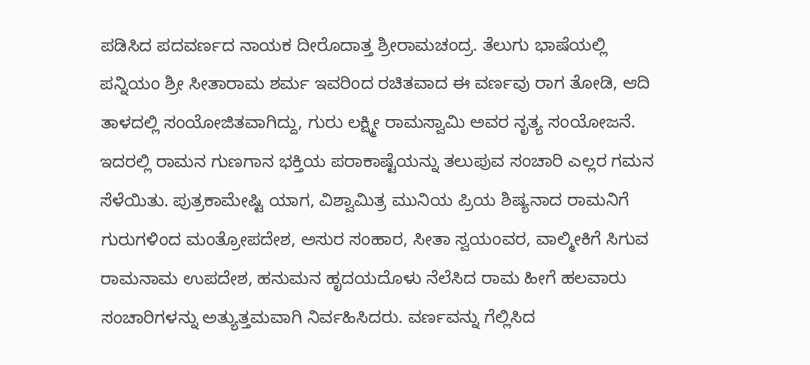ಪಡಿಸಿದ ಪದವರ್ಣದ ನಾಯಕ ದೀರೊದಾತ್ತ ಶ್ರೀರಾಮಚಂದ್ರ. ತೆಲುಗು ಭಾಷೆಯಲ್ಲಿ ಪನ್ನಿಯಂ ಶ್ರೀ ಸೀತಾರಾಮ ಶರ್ಮ ಇವರಿಂದ ರಚಿತವಾದ ಈ ವರ್ಣವು ರಾಗ ತೋಡಿ, ಆದಿ ತಾಳದಲ್ಲಿ ಸಂಯೋಜಿತವಾಗಿದ್ದು, ಗುರು ಲಕ್ಷ್ಮೀ ರಾಮಸ್ವಾಮಿ ಅವರ ನೃತ್ಯ ಸಂಯೋಜನೆ. ಇದರಲ್ಲಿ ರಾಮನ ಗುಣಗಾನ ಭಕ್ತಿಯ ಪರಾಕಾಷ್ಟೆಯನ್ನು ತಲುಪುವ ಸಂಚಾರಿ ಎಲ್ಲರ ಗಮನ ಸೆಳೆಯಿತು. ಪುತ್ರಕಾಮೇಷ್ಟಿ ಯಾಗ, ವಿಶ್ವಾಮಿತ್ರ ಮುನಿಯ ಪ್ರಿಯ ಶಿಷ್ಯನಾದ ರಾಮನಿಗೆ ಗುರುಗಳಿಂದ ಮಂತ್ರೋಪದೇಶ, ಅಸುರ ಸಂಹಾರ, ಸೀತಾ ಸ್ವಯಂವರ, ವಾಲ್ಮೀಕಿಗೆ ಸಿಗುವ ರಾಮನಾಮ ಉಪದೇಶ, ಹನುಮನ ಹೃದಯದೊಳು ನೆಲೆಸಿದ ರಾಮ ಹೀಗೆ ಹಲವಾರು ಸಂಚಾರಿಗಳನ್ನು ಅತ್ಯುತ್ತಮವಾಗಿ ನಿರ್ವಹಿಸಿದರು. ವರ್ಣವನ್ನು ಗೆಲ್ಲಿಸಿದ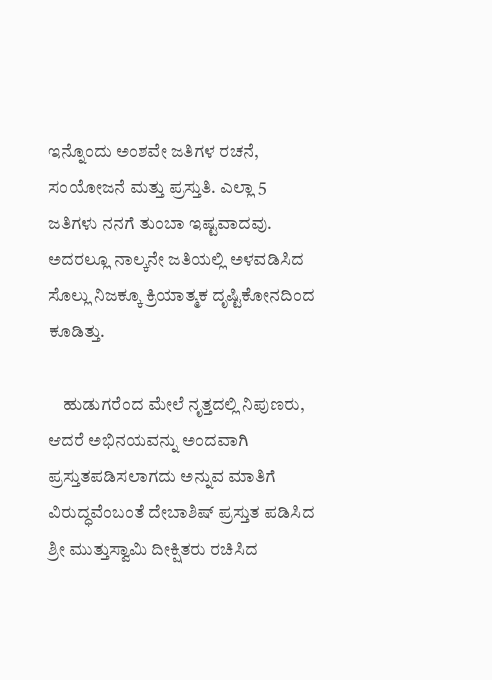ಇನ್ನೊಂದು ಅಂಶವೇ ಜತಿಗಳ ರಚನೆ, ಸಂಯೋಜನೆ ಮತ್ತು ಪ್ರಸ್ತುತಿ. ಎಲ್ಲಾ 5 ಜತಿಗಳು ನನಗೆ ತುಂಬಾ ಇಷ್ಟವಾದವು. ಅದರಲ್ಲೂ ನಾಲ್ಕನೇ ಜತಿಯಲ್ಲಿ ಅಳವಡಿಸಿದ ಸೊಲ್ಲು ನಿಜಕ್ಕೂ ಕ್ರಿಯಾತ್ಮಕ ದೃಷ್ಟಿಕೋನದಿಂದ ಕೂಡಿತ್ತು.

    ಹುಡುಗರೆಂದ ಮೇಲೆ ನೃತ್ತದಲ್ಲಿ ನಿಪುಣರು, ಆದರೆ ಅಭಿನಯವನ್ನು ಅಂದವಾಗಿ ಪ್ರಸ್ತುತಪಡಿಸಲಾಗದು ಅನ್ನುವ ಮಾತಿಗೆ ವಿರುದ್ಧವೆಂಬಂತೆ ದೇಬಾಶಿಷ್ ಪ್ರಸ್ತುತ ಪಡಿಸಿದ ಶ್ರೀ ಮುತ್ತುಸ್ವಾಮಿ ದೀಕ್ಷಿತರು ರಚಿಸಿದ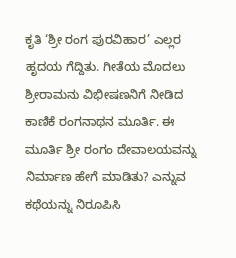ಕೃತಿ ‘ಶ್ರೀ ರಂಗ ಪುರವಿಹಾರ’ ಎಲ್ಲರ ಹೃದಯ ಗೆದ್ದಿತು. ಗೀತೆಯ ಮೊದಲು ಶ್ರೀರಾಮನು ವಿಭೀಷಣನಿಗೆ ನೀಡಿದ ಕಾಣಿಕೆ ರಂಗನಾಥನ ಮೂರ್ತಿ. ಈ ಮೂರ್ತಿ ಶ್ರೀ ರಂಗಂ ದೇವಾಲಯವನ್ನು ನಿರ್ಮಾಣ ಹೇಗೆ ಮಾಡಿತು? ಎನ್ನುವ ಕಥೆಯನ್ನು ನಿರೂಪಿಸಿ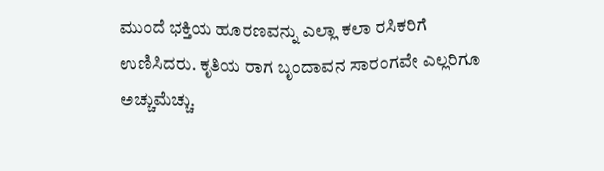ಮುಂದೆ ಭಕ್ತಿಯ ಹೂರಣವನ್ನು ಎಲ್ಲಾ ಕಲಾ ರಸಿಕರಿಗೆ ಉಣಿಸಿದರು. ಕೃತಿಯ ರಾಗ ಬೃಂದಾವನ ಸಾರಂಗವೇ ಎಲ್ಲರಿಗೂ ಅಚ್ಚುಮೆಚ್ಚು.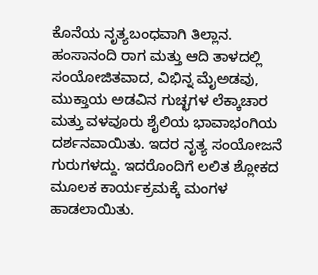ಕೊನೆಯ ನೃತ್ಯಬಂಧವಾಗಿ ತಿಲ್ಲಾನ. ಹಂಸಾನಂದಿ ರಾಗ ಮತ್ತು ಆದಿ ತಾಳದಲ್ಲಿ ಸಂಯೋಜಿತವಾದ, ವಿಭಿನ್ನ ಮೈಅಡವು, ಮುಕ್ತಾಯ ಅಡವಿನ ಗುಚ್ಛಗಳ ಲೆಕ್ಕಾಚಾರ ಮತ್ತು ವಳವೂರು ಶೈಲಿಯ ಭಾವಾಭಂಗಿಯ ದರ್ಶನವಾಯಿತು. ಇದರ ನೃತ್ಯ ಸಂಯೋಜನೆ ಗುರುಗಳದ್ದು. ಇದರೊಂದಿಗೆ ಲಲಿತ ಶ್ಲೋಕದ ಮೂಲಕ ಕಾರ್ಯಕ್ರಮಕ್ಕೆ ಮಂಗಳ ಹಾಡಲಾಯಿತು.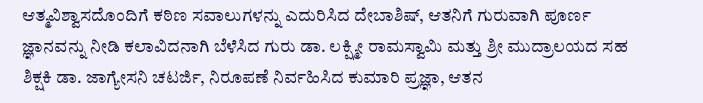ಆತ್ಮವಿಶ್ವಾಸದೊಂದಿಗೆ ಕಠಿಣ ಸವಾಲುಗಳನ್ನು ಎದುರಿಸಿದ ದೇಬಾಶಿಷ್, ಆತನಿಗೆ ಗುರುವಾಗಿ ಪೂರ್ಣ ಜ್ಞಾನವನ್ನು ನೀಡಿ ಕಲಾವಿದನಾಗಿ ಬೆಳೆಸಿದ ಗುರು ಡಾ. ಲಕ್ಷ್ಮೀ ರಾಮಸ್ವಾಮಿ ಮತ್ತು ಶ್ರೀ ಮುದ್ರಾಲಯದ ಸಹ ಶಿಕ್ಷಕಿ ಡಾ. ಜಾಗ್ಯೇಸನಿ ಚಟರ್ಜಿ, ನಿರೂಪಣೆ ನಿರ್ವಹಿಸಿದ ಕುಮಾರಿ ಪ್ರಜ್ಞಾ, ಆತನ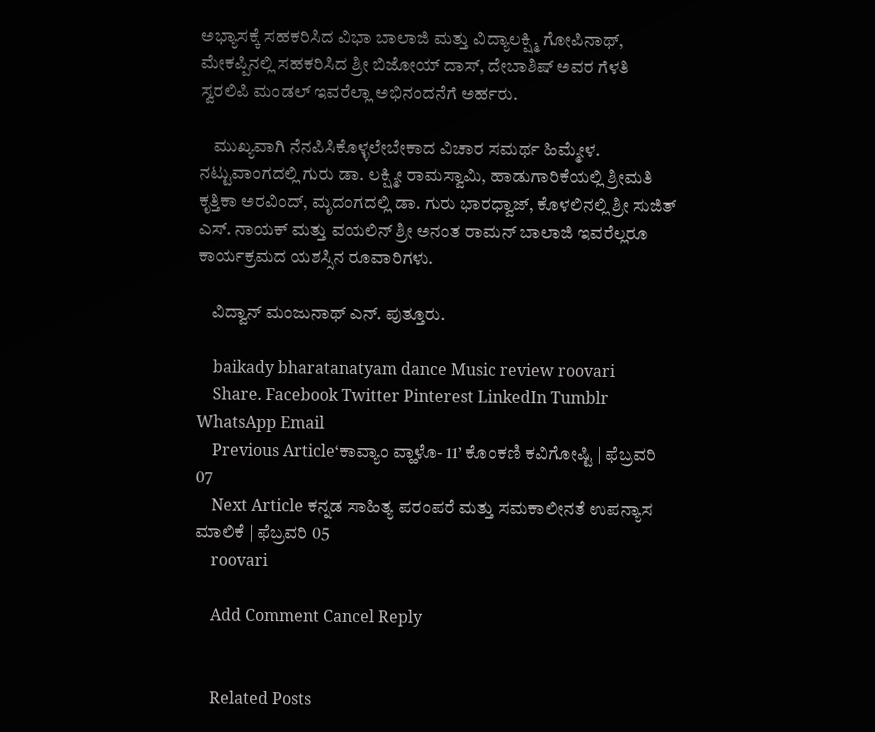ಅಭ್ಯಾಸಕ್ಕೆ ಸಹಕರಿಸಿದ ವಿಭಾ ಬಾಲಾಜಿ ಮತ್ತು ವಿದ್ಯಾಲಕ್ಷ್ಮಿ ಗೋಪಿನಾಥ್, ಮೇಕಪ್ಪಿನಲ್ಲಿ ಸಹಕರಿಸಿದ ಶ್ರೀ ಬಿಜೋಯ್ ದಾಸ್, ದೇಬಾಶಿಷ್ ಅವರ ಗೆಳತಿ ಸ್ವರಲಿಪಿ ಮಂಡಲ್ ಇವರೆಲ್ಲಾ ಅಭಿನಂದನೆಗೆ ಅರ್ಹರು.

    ಮುಖ್ಯವಾಗಿ ನೆನಪಿಸಿಕೊಳ್ಳಲೇಬೇಕಾದ ವಿಚಾರ ಸಮರ್ಥ ಹಿಮ್ಮೇಳ. ನಟ್ಟುವಾಂಗದಲ್ಲಿ ಗುರು ಡಾ. ಲಕ್ಷ್ಮೀ ರಾಮಸ್ವಾಮಿ, ಹಾಡುಗಾರಿಕೆಯಲ್ಲಿ ಶ್ರೀಮತಿ ಕೃತ್ತಿಕಾ ಅರವಿಂದ್, ಮೃದಂಗದಲ್ಲಿ ಡಾ. ಗುರು ಭಾರಧ್ವಾಜ್, ಕೊಳಲಿನಲ್ಲಿ ಶ್ರೀ ಸುಜಿತ್ ಎಸ್. ನಾಯಕ್ ಮತ್ತು ವಯಲಿನ್ ಶ್ರೀ ಅನಂತ ರಾಮನ್ ಬಾಲಾಜಿ ಇವರೆಲ್ಲರೂ ಕಾರ್ಯಕ್ರಮದ ಯಶಸ್ಸಿನ ರೂವಾರಿಗಳು.

    ವಿದ್ವಾನ್ ಮಂಜುನಾಥ್ ಎನ್. ಪುತ್ತೂರು.

    baikady bharatanatyam dance Music review roovari
    Share. Facebook Twitter Pinterest LinkedIn Tumblr WhatsApp Email
    Previous Article‘ಕಾವ್ಯಾಂ ವ್ಹಾಳೊ- 11’ ಕೊಂಕಣಿ ಕವಿಗೋಷ್ಟಿ | ಫೆಬ್ರವರಿ 07
    Next Article ಕನ್ನಡ ಸಾಹಿತ್ಯ ಪರಂಪರೆ ಮತ್ತು ಸಮಕಾಲೀನತೆ ಉಪನ್ಯಾಸ ಮಾಲಿಕೆ | ಫೆಬ್ರವರಿ 05
    roovari

    Add Comment Cancel Reply


    Related Posts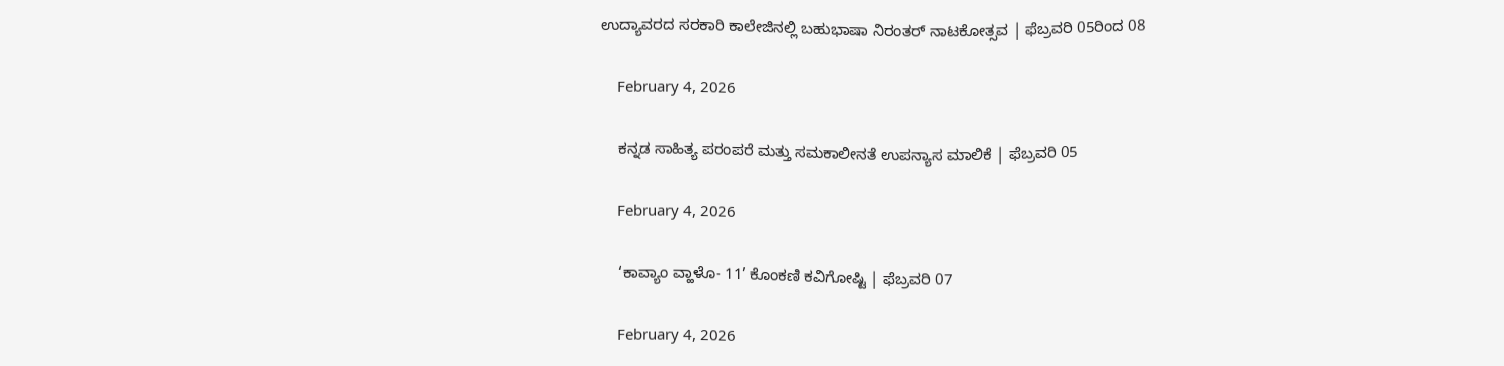ಉದ್ಯಾವರದ ಸರಕಾರಿ ಕಾಲೇಜಿನಲ್ಲಿ ಬಹುಭಾಷಾ ನಿರಂತರ್ ನಾಟಕೋತ್ಸವ | ಫೆಬ್ರವರಿ 05ರಿಂದ 08

    February 4, 2026

    ಕನ್ನಡ ಸಾಹಿತ್ಯ ಪರಂಪರೆ ಮತ್ತು ಸಮಕಾಲೀನತೆ ಉಪನ್ಯಾಸ ಮಾಲಿಕೆ | ಫೆಬ್ರವರಿ 05

    February 4, 2026

    ‘ಕಾವ್ಯಾಂ ವ್ಹಾಳೊ- 11’ ಕೊಂಕಣಿ ಕವಿಗೋಷ್ಟಿ | ಫೆಬ್ರವರಿ 07

    February 4, 2026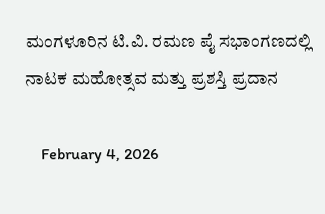ಮಂಗಳೂರಿನ ಟಿ.ವಿ. ರಮಣ ಪೈ ಸಭಾಂಗಣದಲ್ಲಿ ನಾಟಕ ಮಹೋತ್ಸವ ಮತ್ತು ಪ್ರಶಸ್ತಿ ಪ್ರದಾನ

    February 4, 2026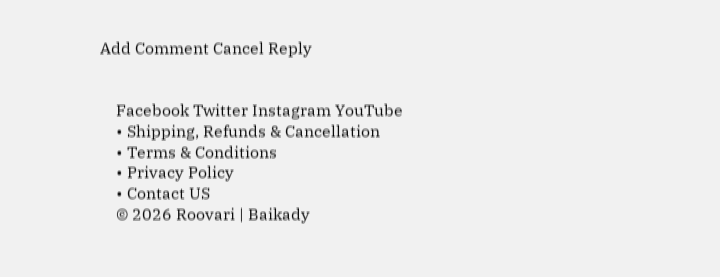Add Comment Cancel Reply


    Facebook Twitter Instagram YouTube
    • Shipping, Refunds & Cancellation
    • Terms & Conditions
    • Privacy Policy
    • Contact US
    © 2026 Roovari | Baikady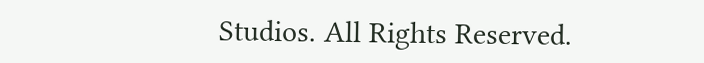Studios. All Rights Reserved.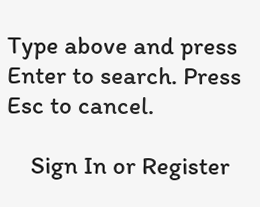Type above and press Enter to search. Press Esc to cancel.

    Sign In or Register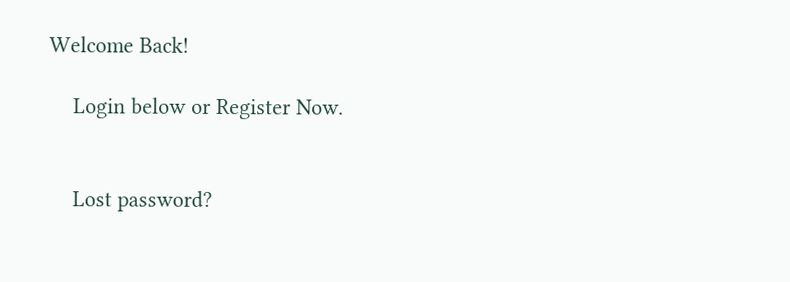Welcome Back!

    Login below or Register Now.


    Lost password?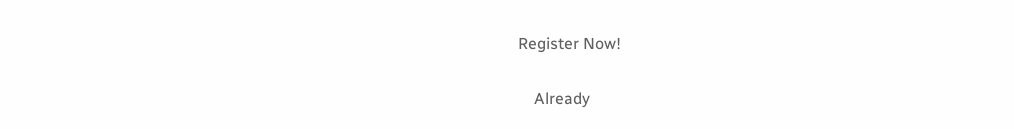Register Now!

    Already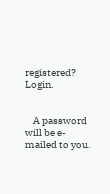registered? Login.


    A password will be e-mailed to you.